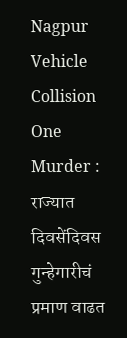Nagpur Vehicle Collision One Murder : राज्यात दिवसेंदिवस गुन्हेगारीचं प्रमाण वाढत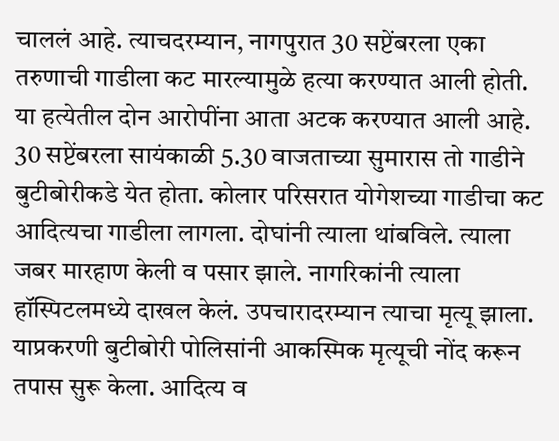चाललं आहे. त्याचदरम्यान, नागपुरात 30 सप्टेंबरला एका तरुणाची गाडीला कट मारल्यामुळे हत्या करण्यात आली होती. या हत्येतील दोन आरोपींना आता अटक करण्यात आली आहे.
30 सप्टेंबरला सायंकाळी 5.30 वाजताच्या सुमारास तो गाडीने बुटीबोरीकडे येत होता. कोलार परिसरात योगेशच्या गाडीचा कट आदित्यचा गाडीला लागला. दोघांनी त्याला थांबविले. त्याला जबर मारहाण केली व पसार झाले. नागरिकांनी त्याला हॉस्पिटलमध्ये दाखल केलं. उपचारादरम्यान त्याचा मृत्यू झाला. याप्रकरणी बुटीबोरी पोलिसांनी आकस्मिक मृत्यूची नोंद करून तपास सुरू केला. आदित्य व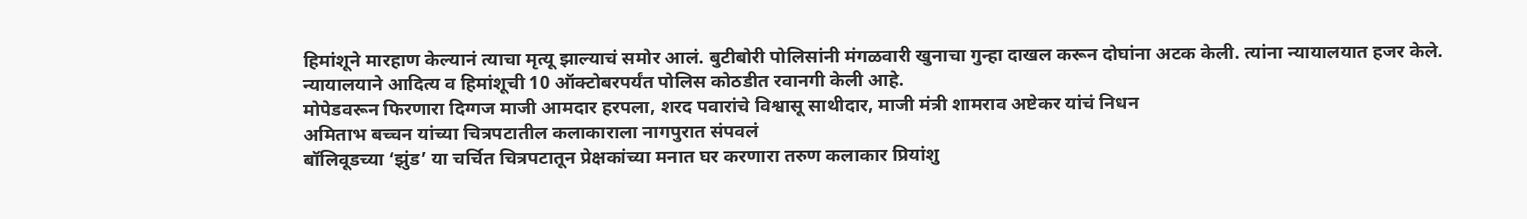हिमांशूने मारहाण केल्यानं त्याचा मृत्यू झाल्याचं समोर आलं. बुटीबोरी पोलिसांनी मंगळवारी खुनाचा गुन्हा दाखल करून दोघांना अटक केली. त्यांना न्यायालयात हजर केले. न्यायालयाने आदित्य व हिमांशूची 10 ऑक्टोबरपर्यंत पोलिस कोठडीत रवानगी केली आहे.
मोपेडवरून फिरणारा दिग्गज माजी आमदार हरपला, शरद पवारांचे विश्वासू साथीदार, माजी मंत्री शामराव अष्टेकर यांचं निधन
अमिताभ बच्चन यांच्या चित्रपटातील कलाकाराला नागपुरात संपवलं
बॉलिवूडच्या ‘झुंड’ या चर्चित चित्रपटातून प्रेक्षकांच्या मनात घर करणारा तरुण कलाकार प्रियांशु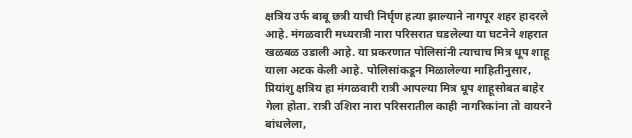क्षत्रिय उर्फ बाबू छत्री याची निर्घृण हत्या झाल्याने नागपूर शहर हादरले आहे. मंगळवारी मध्यरात्री नारा परिसरात घडलेल्या या घटनेने शहरात खळबळ उडाली आहे. या प्रकरणात पोलिसांनी त्याचाच मित्र धूप शाहू याला अटक केली आहे. पोलिसांकडून मिळालेल्या माहितीनुसार, प्रियांशु क्षत्रिय हा मंगळवारी रात्री आपल्या मित्र धूप शाहूसोबत बाहेर गेला होता. रात्री उशिरा नारा परिसरातील काही नागरिकांना तो वायरने बांधलेला,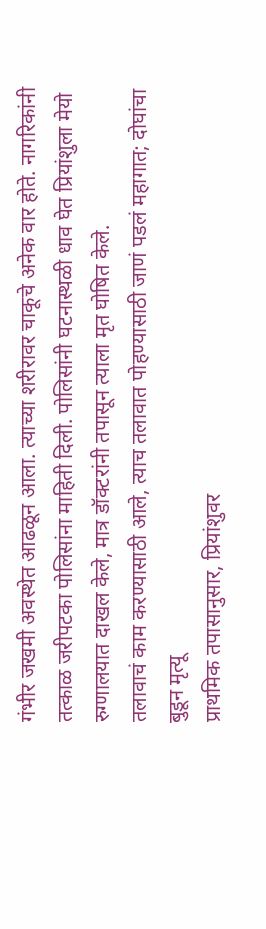गंभीर जखमी अवस्थेत आढळून आला. त्याच्या शरीरावर चाकूचे अनेक वार होते. नागरिकांनी तत्काळ जरीपटका पोलिसांना माहिती दिली. पोलिसांनी घटनास्थळी धाव घेत प्रियांशुला मेयो रुग्णालयात दाखल केले, मात्र डॉक्टरांनी तपासून त्याला मृत घोषित केले.
तलावाचं काम करण्यासाठी आले, त्याच तलावात पोहण्यासाठी जाणं पडलं महागात; दोघांचा बुडून मृत्यू
प्राथमिक तपासानुसार, प्रियांशुवर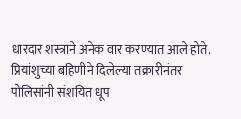धारदार शस्त्राने अनेक वार करण्यात आले होते. प्रियांशुच्या बहिणीने दिलेल्या तक्रारीनंतर पोलिसांनी संशयित धूप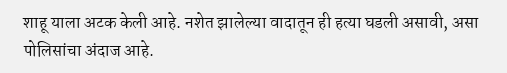शाहू याला अटक केली आहे. नशेत झालेल्या वादातून ही हत्या घडली असावी, असा पोलिसांचा अंदाज आहे.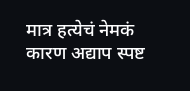मात्र हत्येचं नेमकं कारण अद्याप स्पष्ट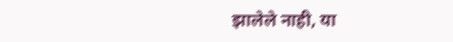झालेले नाही, या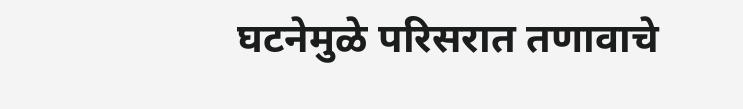घटनेमुळे परिसरात तणावाचे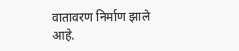वातावरण निर्माण झाले आहे.